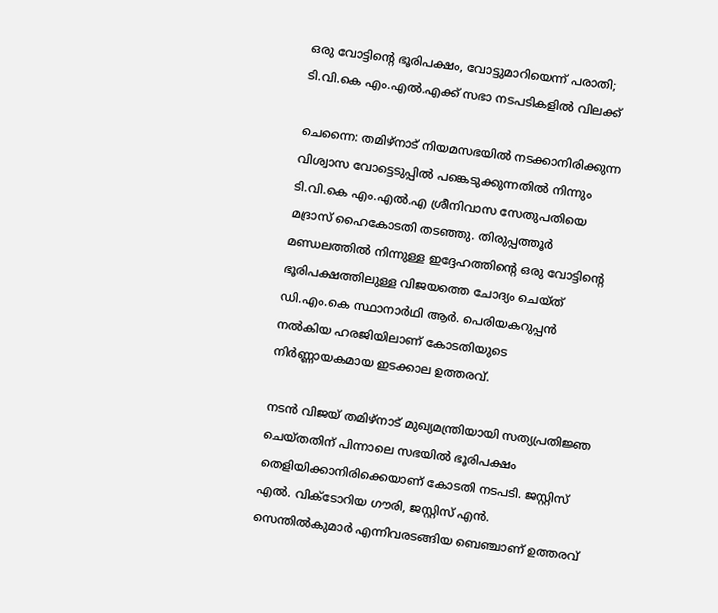ഒരു വോട്ടിന്റെ ഭൂരിപക്ഷം, വോട്ടുമാറിയെന്ന് പരാതി; ടി.വി.കെ എം.എൽ.എക്ക് സഭാ നടപടികളിൽ വിലക്ക്

ചെന്നൈ: തമിഴ്നാട് നിയമസഭയിൽ നടക്കാനിരിക്കുന്ന വിശ്വാസ വോട്ടെടുപ്പിൽ പങ്കെടുക്കുന്നതിൽ നിന്നും ടി.വി.കെ എം.എൽ.എ ശ്രീനിവാസ സേതുപതിയെ മദ്രാസ് ഹൈകോടതി തടഞ്ഞു. തിരുപ്പത്തൂർ മണ്ഡലത്തിൽ നിന്നുള്ള ഇദ്ദേഹത്തിന്റെ ഒരു വോട്ടിന്റെ ഭൂരിപക്ഷത്തിലുള്ള വിജയത്തെ ചോദ്യം ചെയ്ത് ഡി.എം.കെ സ്ഥാനാർഥി ആർ. പെരിയകറുപ്പൻ നൽകിയ ഹരജിയിലാണ് കോടതിയുടെ നിർണ്ണായകമായ ഇടക്കാല ഉത്തരവ്.

നടൻ വിജയ് തമിഴ്നാട് മുഖ്യമന്ത്രിയായി സത്യപ്രതിജ്ഞ ചെയ്തതിന് പിന്നാലെ സഭയിൽ ഭൂരിപക്ഷം തെളിയിക്കാനിരിക്കെയാണ് കോടതി നടപടി. ജസ്റ്റിസ് എൽ. വിക്ടോറിയ ഗൗരി, ജസ്റ്റിസ് എൻ. സെന്തിൽകുമാർ എന്നിവരടങ്ങിയ ബെഞ്ചാണ് ഉത്തരവ്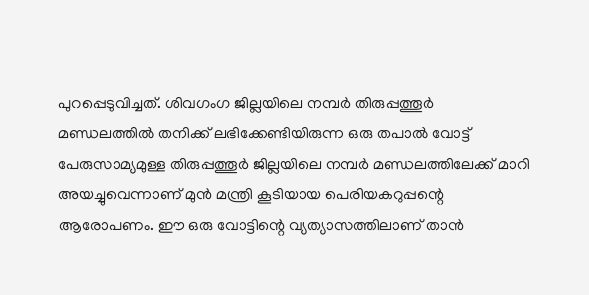പുറപ്പെടുവിച്ചത്. ശിവഗംഗ ജില്ലയിലെ നമ്പർ തിരുപ്പത്തൂർ മണ്ഡലത്തിൽ തനിക്ക് ലഭിക്കേണ്ടിയിരുന്ന ഒരു തപാൽ വോട്ട് പേരുസാമ്യമുള്ള തിരുപ്പത്തൂർ ജില്ലയിലെ നമ്പർ മണ്ഡലത്തിലേക്ക് മാറി അയച്ചുവെന്നാണ് മുൻ മന്ത്രി കൂടിയായ പെരിയകറുപ്പന്റെ ആരോപണം. ഈ ഒരു വോട്ടിന്റെ വ്യത്യാസത്തിലാണ് താൻ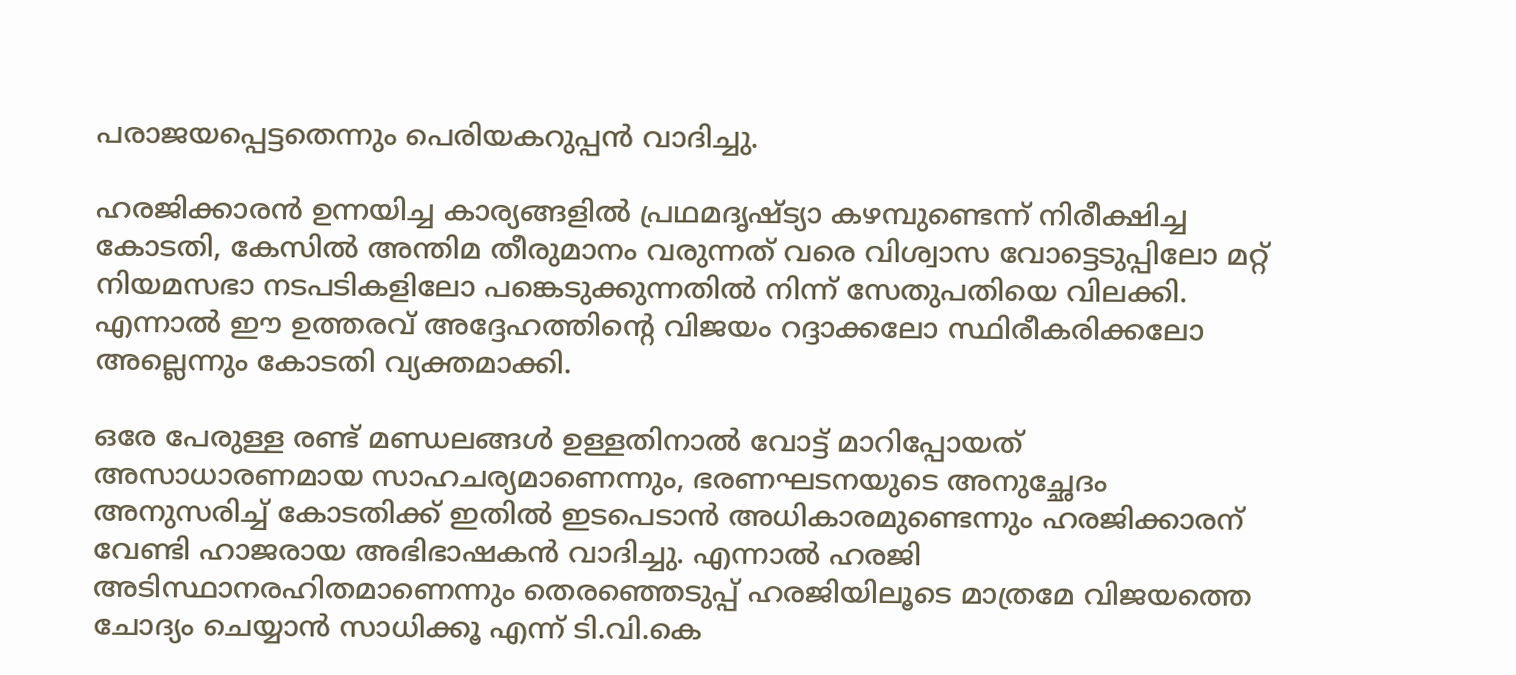പരാജയപ്പെട്ടതെന്നും പെരിയകറുപ്പൻ വാദിച്ചു.

ഹരജിക്കാരൻ ഉന്നയിച്ച കാര്യങ്ങളിൽ പ്രഥമദൃഷ്ട്യാ കഴമ്പുണ്ടെന്ന് നിരീക്ഷിച്ച കോടതി, കേസിൽ അന്തിമ തീരുമാനം വരുന്നത് വരെ വിശ്വാസ വോട്ടെടുപ്പിലോ മറ്റ് നിയമസഭാ നടപടികളിലോ പങ്കെടുക്കുന്നതിൽ നിന്ന് സേതുപതിയെ വിലക്കി. എന്നാൽ ഈ ഉത്തരവ് അദ്ദേഹത്തിന്റെ വിജയം റദ്ദാക്കലോ സ്ഥിരീകരിക്കലോ അല്ലെന്നും കോടതി വ്യക്തമാക്കി.

ഒരേ പേരുള്ള രണ്ട് മണ്ഡലങ്ങൾ ഉള്ളതിനാൽ വോട്ട് മാറിപ്പോയത് അസാധാരണമായ സാഹചര്യമാണെന്നും, ഭരണഘടനയുടെ അനുച്ഛേദം അനുസരിച്ച് കോടതിക്ക് ഇതിൽ ഇടപെടാൻ അധികാരമുണ്ടെന്നും ഹരജിക്കാരന് വേണ്ടി ഹാജരായ അഭിഭാഷകൻ വാദിച്ചു. എന്നാൽ ഹരജി അടിസ്ഥാനരഹിതമാണെന്നും തെരഞ്ഞെടുപ്പ് ഹരജിയിലൂടെ മാത്രമേ വിജയത്തെ ചോദ്യം ചെയ്യാൻ സാധിക്കൂ എന്ന് ടി.വി.കെ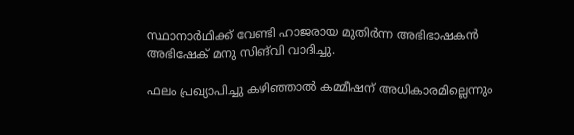സ്ഥാനാർഥിക്ക് വേണ്ടി ഹാജരായ മുതിർന്ന അഭിഭാഷകൻ അഭിഷേക് മനു സിങ്‌വി വാദിച്ചു.

ഫലം പ്രഖ്യാപിച്ചു കഴിഞ്ഞാൽ കമ്മീഷന് അധികാരമില്ലെന്നും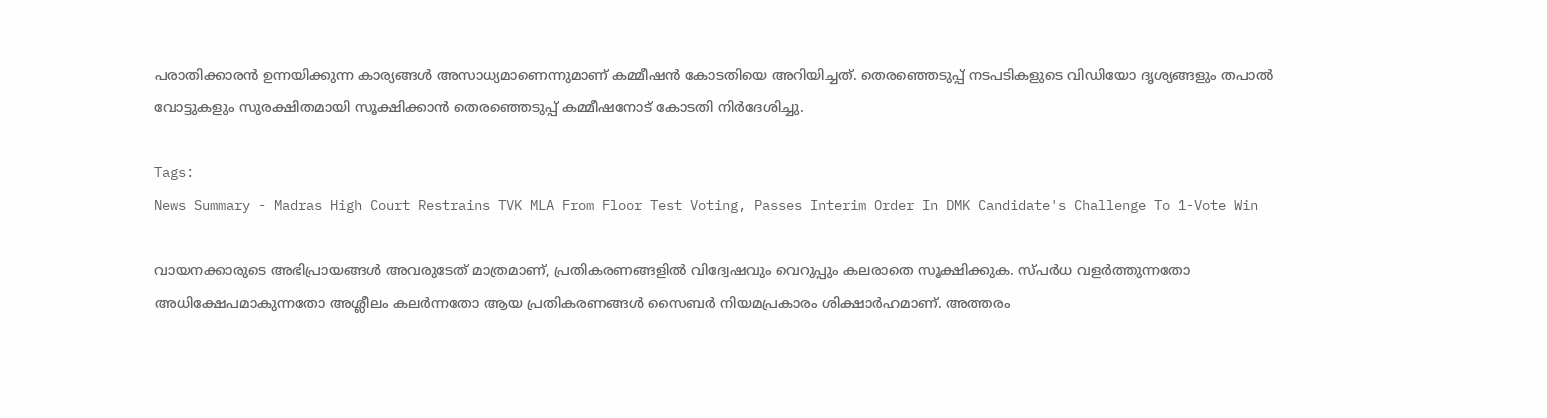പരാതിക്കാരൻ ഉന്നയിക്കുന്ന കാര്യങ്ങൾ അസാധ്യമാണെന്നുമാണ് കമ്മീഷൻ കോടതിയെ അറിയിച്ചത്. തെരഞ്ഞെടുപ്പ് നടപടികളുടെ വിഡിയോ ദൃശ്യങ്ങളും തപാൽ വോട്ടുകളും സുരക്ഷിതമായി സൂക്ഷിക്കാൻ തെരഞ്ഞെടുപ്പ് കമ്മീഷനോട് കോടതി നിർദേശിച്ചു.

Tags:
News Summary - Madras High Court Restrains TVK MLA From Floor Test Voting, Passes Interim Order In DMK Candidate's Challenge To 1-Vote Win

വായനക്കാരുടെ അഭിപ്രായങ്ങള്‍ അവരുടേത് മാത്രമാണ്, പ്രതികരണങ്ങളിൽ വിദ്വേഷവും വെറുപ്പും കലരാതെ സൂക്ഷിക്കുക. സ്പർധ വളർത്തുന്നതോ അധിക്ഷേപമാകുന്നതോ അശ്ലീലം കലർന്നതോ ആയ പ്രതികരണങ്ങൾ സൈബർ നിയമപ്രകാരം ശിക്ഷാർഹമാണ്. അത്തരം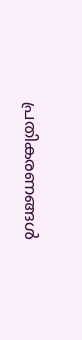പ്രതികരണങ്ങൾ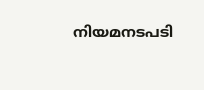നിയമനടപടി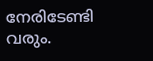നേരിടേണ്ടി വരും.